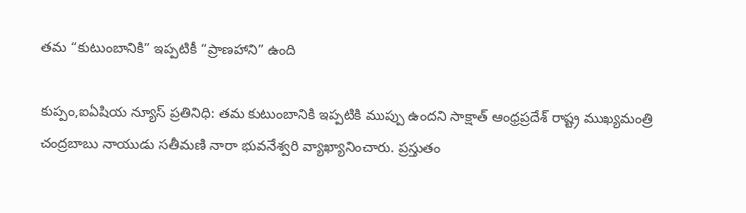తమ “కుటుంబానికి” ఇప్పటికీ “ప్రాణహాని” ఉంది

కుప్పం,ఐఏషియ న్యూస్ ప్రతినిధి: తమ కుటుంబానికి ఇప్పటికి ముప్పు ఉందని సాక్షాత్ ఆంధ్రప్రదేశ్ రాష్ట్ర ముఖ్యమంత్రి చంద్రబాబు నాయుడు సతీమణి నారా భువనేశ్వరి వ్యాఖ్యానించారు. ప్రస్తుతం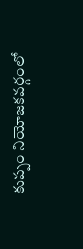కుప్పం నియోజకవర్గంలో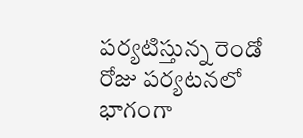పర్యటిస్తున్న రెండో రోజు పర్యటనలో భాగంగా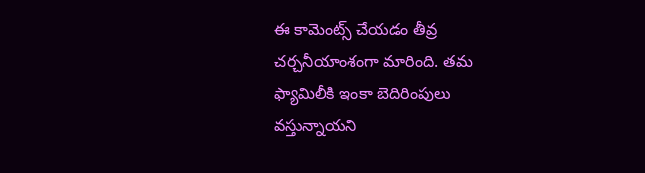ఈ కామెంట్స్ చేయడం తీవ్ర చర్చనీయాంశంగా మారింది. తమ ఫ్యామిలీకి ఇంకా బెదిరింపులు వస్తున్నాయని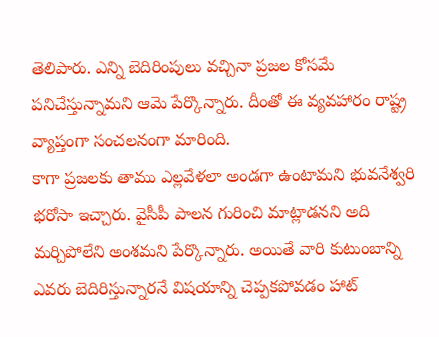తెలిపారు. ఎన్ని బెదిరింపులు వచ్చినా ప్రజల కోసమే పనిచేస్తున్నామని ఆమె పేర్కొన్నారు. దీంతో ఈ వ్యవహారం రాష్ట్ర వ్యాప్తంగా సంచలనంగా మారింది.
కాగా ప్రజలకు తాము ఎల్లవేళలా అండగా ఉంటామని భువనేశ్వరి భరోసా ఇచ్చారు. వైసీపీ పాలన గురించి మాట్లాడనని అది మర్చిపోలేని అంశమని పేర్కొన్నారు. అయితే వారి కుటుంబాన్ని ఎవరు బెదిరిస్తున్నారనే విషయాన్ని చెప్పకపోవడం హాట్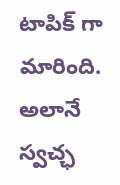టాపిక్ గా మారింది. అలానే స్వచ్ఛ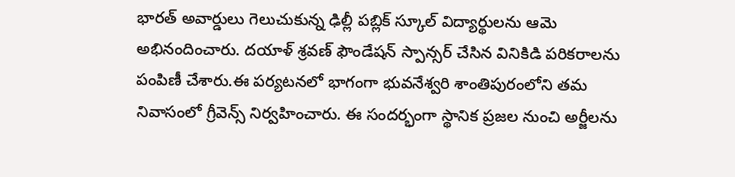భారత్ అవార్డులు గెలుచుకున్న ఢిల్లీ పబ్లిక్ స్కూల్ విద్యార్థులను ఆమె అభినందించారు. దయాళ్ శ్రవణ్ ఫౌండేషన్ స్పాన్సర్ చేసిన వినికిడి పరికరాలను పంపిణీ చేశారు.ఈ పర్యటనలో భాగంగా భువనేశ్వరి శాంతిపురంలోని తమ నివాసంలో గ్రీవెన్స్ నిర్వహించారు. ఈ సందర్భంగా స్థానిక ప్రజల నుంచి అర్జీలను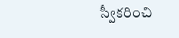స్వీకరించి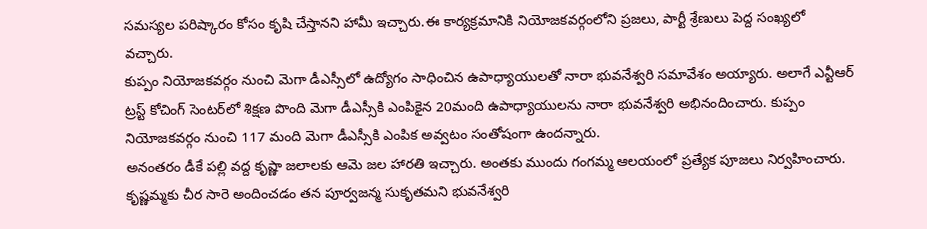సమస్యల పరిష్కారం కోసం కృషి చేస్తానని హామీ ఇచ్చారు.ఈ కార్యక్రమానికి నియోజకవర్గంలోని ప్రజలు, పార్టీ శ్రేణులు పెద్ద సంఖ్యలో వచ్చారు.
కుప్పం నియోజకవర్గం నుంచి మెగా డీఎస్సీలో ఉద్యోగం సాధించిన ఉపాధ్యాయులతో నారా భువనేశ్వరి సమావేశం అయ్యారు. అలాగే ఎన్టీఆర్ ట్రస్ట్ కోచింగ్ సెంటర్‌లో శిక్షణ పొంది మెగా డీఎస్సీకి ఎంపికైన 20మంది ఉపాధ్యాయులను నారా భువనేశ్వరి అభినందించారు. కుప్పం నియోజకవర్గం నుంచి 117 మంది మెగా డీఎస్సీకి ఎంపిక అవ్వటం సంతోషంగా ఉందన్నారు.
అనంతరం డీకే పల్లి వద్ద కృష్ణా జలాలకు ఆమె జల హారతి ఇచ్చారు. అంతకు ముందు గంగమ్మ ఆలయంలో ప్రత్యేక పూజలు నిర్వహించారు. కృష్ణమ్మకు చీర సారె అందించడం తన పూర్వజన్మ సుకృతమని భువనేశ్వరి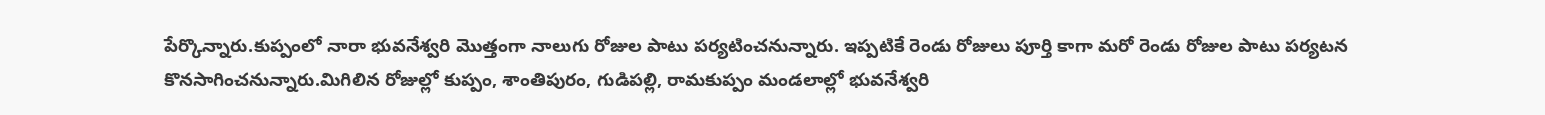పేర్కొన్నారు.కుప్పంలో నారా భువనేశ్వరి మొత్తంగా నాలుగు రోజుల పాటు పర్యటించనున్నారు. ఇప్పటికే రెండు రోజులు పూర్తి కాగా మరో రెండు రోజుల పాటు పర్యటన కొనసాగించనున్నారు.మిగిలిన రోజుల్లో కుప్పం, శాంతిపురం, గుడిపల్లి, రామకుప్పం మండలాల్లో భువనేశ్వరి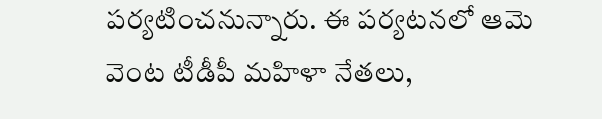పర్యటించనున్నారు. ఈ పర్యటనలో ఆమె వెంట టీడీపీ మహిళా నేతలు,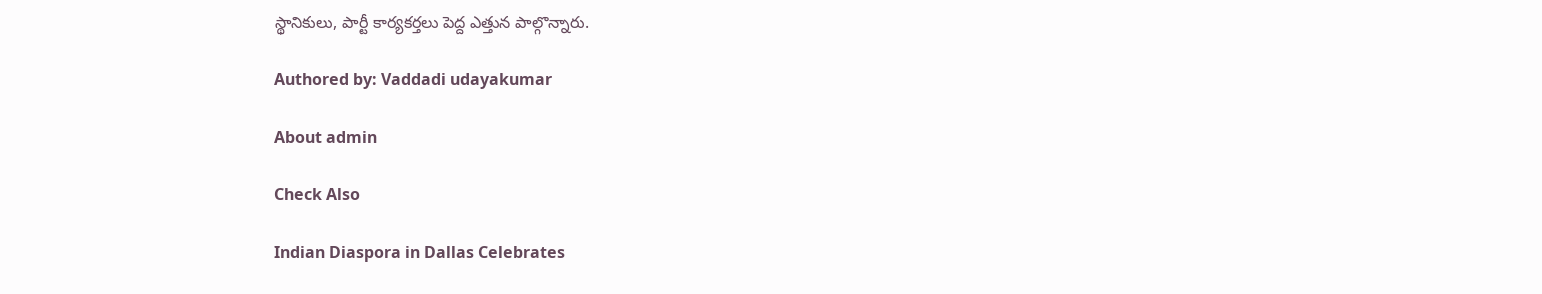స్థానికులు, పార్టీ కార్యకర్తలు పెద్ద ఎత్తున పాల్గొన్నారు.

Authored by: Vaddadi udayakumar

About admin

Check Also

Indian Diaspora in Dallas Celebrates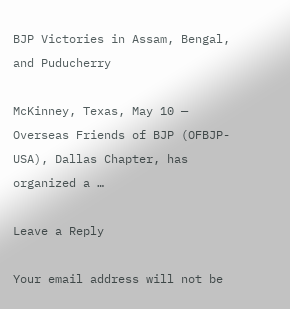BJP Victories in Assam, Bengal, and Puducherry

McKinney, Texas, May 10 — Overseas Friends of BJP (OFBJP-USA), Dallas Chapter, has organized a …

Leave a Reply

Your email address will not be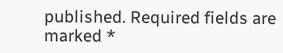published. Required fields are marked *